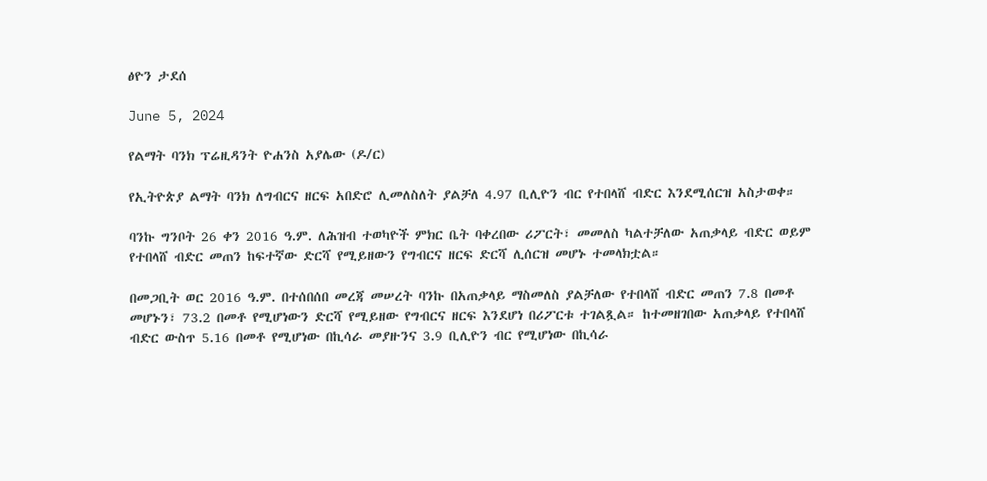ፅዮን ታደሰ

June 5, 2024

የልማት ባንክ ፕሬዚዳንት ዮሐንስ አያሌው (ዶ/ር)

የኢትዮጵያ ልማት ባንክ ለግብርና ዘርፍ አበድሮ ሊመለስለት ያልቻለ 4.97 ቢሊዮን ብር የተበላሸ ብድር እንደሚሰርዝ አስታወቀ።

ባንኩ ግንቦት 26 ቀን 2016 ዓ.ም. ለሕዝብ ተወካዮች ምክር ቤት ባቀረበው ሪፖርት፣ መመለስ ካልተቻለው አጠቃላይ ብድር ወይም የተበላሸ ብድር መጠን ከፍተኛው ድርሻ የሚይዘውን የግብርና ዘርፍ ድርሻ ሊሰርዝ መሆኑ ተመላክቷል።

በመጋቢት ወር 2016 ዓ.ም. በተሰበሰበ መረጃ መሠረት ባንኩ በአጠቃላይ ማስመለስ ያልቻለው የተበላሸ ብድር መጠን 7.8 በመቶ መሆኑን፣ 73.2 በመቶ የሚሆነውን ድርሻ የሚይዘው የግብርና ዘርፍ እንደሆነ በሪፖርቱ ተገልጿል። ከተመዘገበው አጠቃላይ የተበላሸ ብድር ውስጥ 5.16 በመቶ የሚሆነው በኪሳራ መያዙንና 3.9 ቢሊዮን ብር የሚሆነው በኪሳራ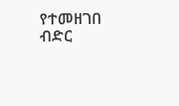የተመዘገበ ብድር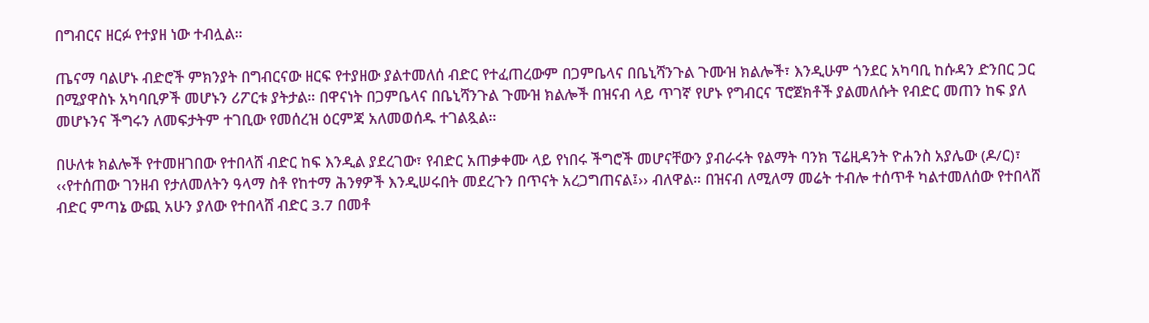በግብርና ዘርፉ የተያዘ ነው ተብሏል።

ጤናማ ባልሆኑ ብድሮች ምክንያት በግብርናው ዘርፍ የተያዘው ያልተመለሰ ብድር የተፈጠረውም በጋምቤላና በቤኒሻንጉል ጉሙዝ ክልሎች፣ እንዲሁም ጎንደር አካባቢ ከሱዳን ድንበር ጋር በሚያዋስኑ አካባቢዎች መሆኑን ሪፖርቱ ያትታል። በዋናነት በጋምቤላና በቤኒሻንጉል ጉሙዝ ክልሎች በዝናብ ላይ ጥገኛ የሆኑ የግብርና ፕሮጀክቶች ያልመለሱት የብድር መጠን ከፍ ያለ መሆኑንና ችግሩን ለመፍታትም ተገቢው የመሰረዝ ዕርምጃ አለመወሰዱ ተገልጿል።

በሁለቱ ክልሎች የተመዘገበው የተበላሸ ብድር ከፍ እንዲል ያደረገው፣ የብድር አጠቃቀሙ ላይ የነበሩ ችግሮች መሆናቸውን ያብራሩት የልማት ባንክ ፕሬዚዳንት ዮሐንስ አያሌው (ዶ/ር)፣ ‹‹የተሰጠው ገንዘብ የታለመለትን ዓላማ ስቶ የከተማ ሕንፃዎች እንዲሠሩበት መደረጉን በጥናት አረጋግጠናል፤›› ብለዋል። በዝናብ ለሚለማ መሬት ተብሎ ተሰጥቶ ካልተመለሰው የተበላሸ ብድር ምጣኔ ውጪ አሁን ያለው የተበላሸ ብድር 3.7 በመቶ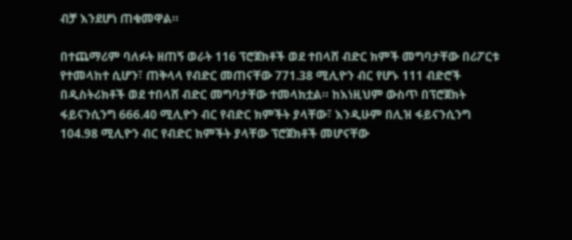ብቻ እንደሆነ ጠቁመዋል።

በተጨማሪም ባለፉት ዘጠኝ ወራት 116 ፕሮጀክቶች ወደ ተበላሸ ብድር ክምች መግባታቸው በሪፖርቱ የተመላከተ ሲሆን፣ ጠቅላላ የብድር መጠናቸው 771.38 ሚሊዮን ብር የሆኑ 111 ብድሮች በዲስትሪክቶች ወደ ተበላሸ ብድር መግባታቸው ተመላክቷል። ከእነዚህም ውስጥ በፕሮጀክት ፋይናንሲንግ 666.40 ሚሊዮን ብር የብድር ክምችት ያላቸው፣ እንዲሁም በሊዝ ፋይናንሲንግ 104.98 ሚሊዮን ብር የብድር ክምችት ያላቸው ፕሮጀክቶች መሆናቸው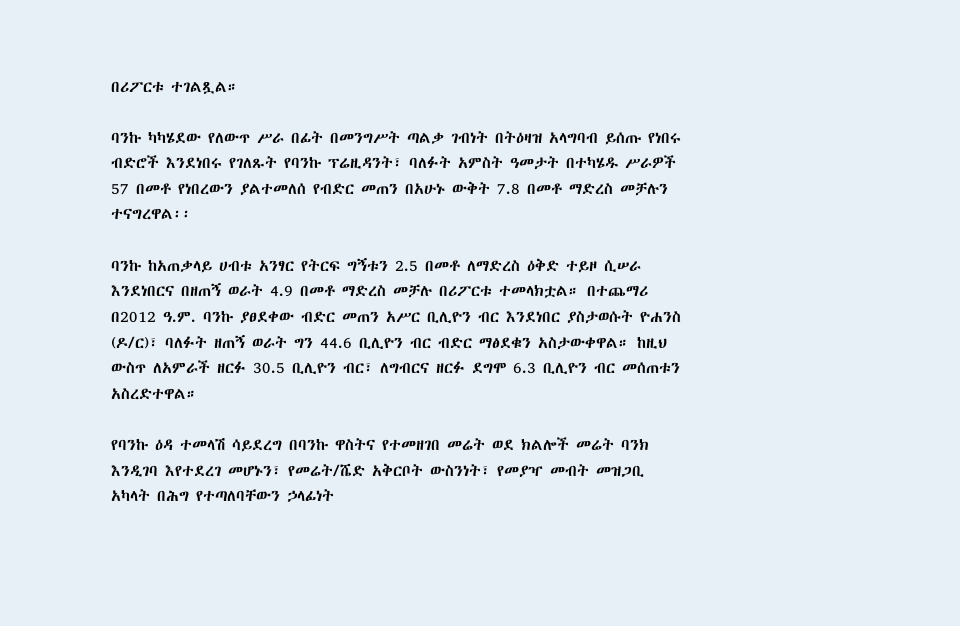በሪፖርቱ ተገልጿል።

ባንኩ ካካሄደው የለውጥ ሥራ በፊት በመንግሥት ጣልቃ ገብነት በትዕዛዝ አላግባብ ይሰጡ የነበሩ ብድሮች እንደነበሩ የገለጹት የባንኩ ፕሬዚዳንት፣ ባለፉት አምስት ዓመታት በተካሄዱ ሥራዎች 57 በመቶ የነበረውን ያልተመለሰ የብድር መጠን በአሁኑ ውቅት 7.8 በመቶ ማድረስ መቻሉን ተናግረዋል፡፡

ባንኩ ከአጠቃላይ ሀብቱ አንፃር የትርፍ ግኝቱን 2.5 በመቶ ለማድረስ ዕቅድ ተይዞ ሲሠራ እንደነበርና በዘጠኝ ወራት 4.9 በመቶ ማድረስ መቻሉ በሪፖርቱ ተመላክቷል። በተጨማሪ በ2012 ዓ.ም. ባንኩ ያፀደቀው ብድር መጠን አሥር ቢሊዮን ብር እንደነበር ያስታወሱት ዮሐንስ (ዶ/ር)፣ ባለፉት ዘጠኝ ወራት ግን 44.6 ቢሊዮን ብር ብድር ማፅደቁን አስታውቀዋል። ከዚህ ውስጥ ለአምራች ዘርፉ 30.5 ቢሊዮን ብር፣ ለግብርና ዘርፉ ደግሞ 6.3 ቢሊዮን ብር መሰጠቱን አስረድተዋል።

የባንኩ ዕዳ ተመላሽ ሳይደረግ በባንኩ ዋስትና የተመዘገበ መሬት ወደ ክልሎች መሬት ባንክ እንዲገባ እየተደረገ መሆኑን፣ የመሬት/ሼድ አቅርቦት ውስንነት፣ የመያዣ መብት መዝጋቢ አካላት በሕግ የተጣለባቸውን ኃላፊነት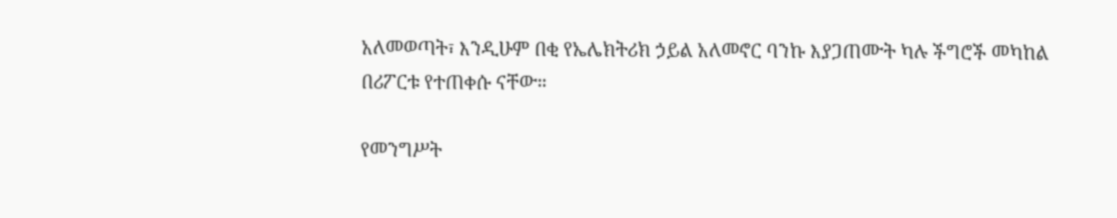አለመወጣት፣ እንዲሁም በቂ የኤሌክትሪክ ኃይል አለመኖር ባንኩ እያጋጠሙት ካሉ ችግሮች መካከል በሪፖርቱ የተጠቀሱ ናቸው።

የመንግሥት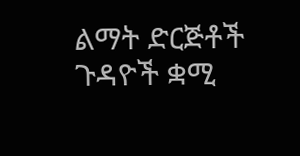ልማት ድርጅቶች ጉዳዮች ቋሚ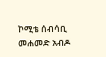ኮሚቴ ሰብሳቢ መሐመድ አብዶ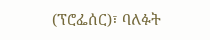(ፕሮፌሰር)፣ ባለፉት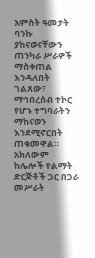አምስት ዓመታት ባንኩ ያከናወናቸውን ጠንካራ ሥራዎች ማስቀጠል እንዳለበት ገልጸው፣ ማኅበረሰብ ተኮር የሆኑ ተግባራትን ማከናወን እንደሚኖርበት ጠቁመዋል። አክለውም ከሌሎች የልማት ድርጅቶች ጋር በጋራ መሥራት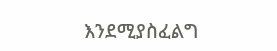እንደሚያስፈልግ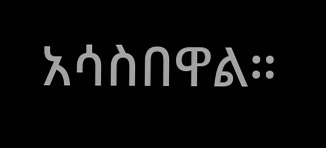አሳስበዋል።